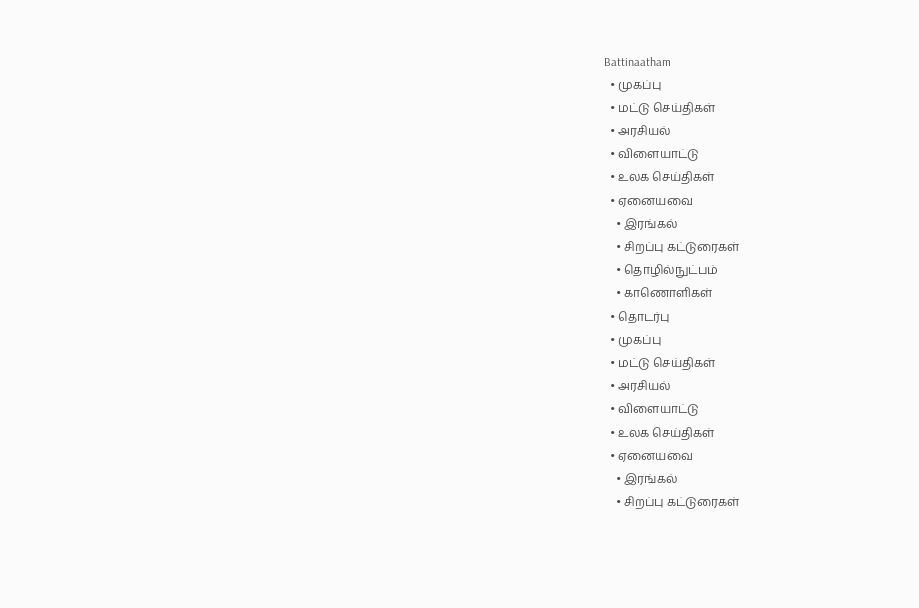Battinaatham
  • முகப்பு
  • மட்டு செய்திகள்
  • அரசியல்
  • விளையாட்டு
  • உலக செய்திகள்
  • ஏனையவை
    • இரங்கல்
    • சிறப்பு கட்டுரைகள்
    • தொழில்நுட்பம்
    • காணொளிகள்
  • தொடர்பு
  • முகப்பு
  • மட்டு செய்திகள்
  • அரசியல்
  • விளையாட்டு
  • உலக செய்திகள்
  • ஏனையவை
    • இரங்கல்
    • சிறப்பு கட்டுரைகள்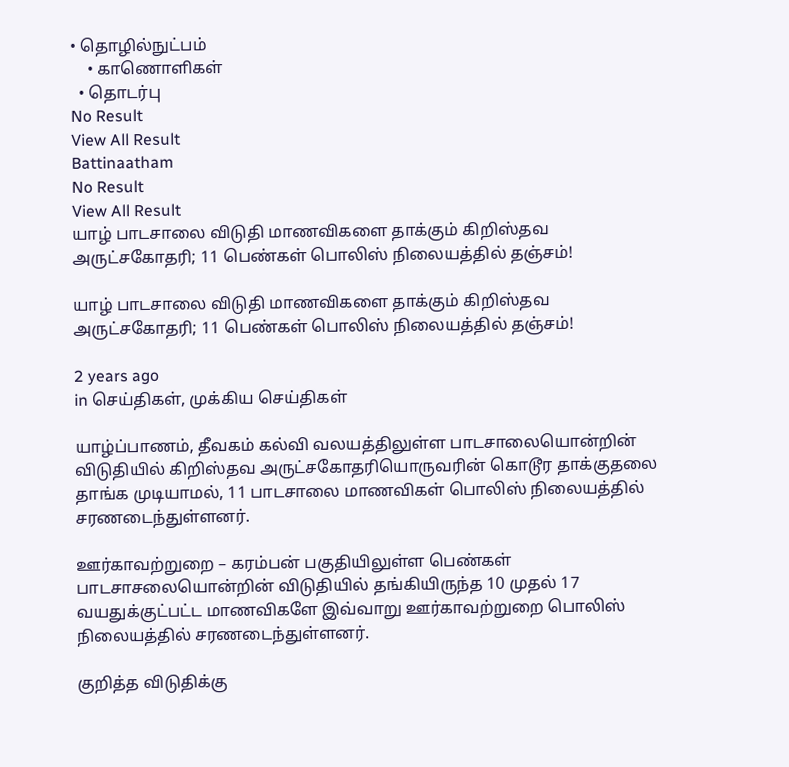• தொழில்நுட்பம்
    • காணொளிகள்
  • தொடர்பு
No Result
View All Result
Battinaatham
No Result
View All Result
யாழ் பாடசாலை விடுதி மாணவிகளை தாக்கும் கிறிஸ்தவ அருட்சகோதரி; 11 பெண்கள் பொலிஸ் நிலையத்தில் தஞ்சம்!

யாழ் பாடசாலை விடுதி மாணவிகளை தாக்கும் கிறிஸ்தவ அருட்சகோதரி; 11 பெண்கள் பொலிஸ் நிலையத்தில் தஞ்சம்!

2 years ago
in செய்திகள், முக்கிய செய்திகள்

யாழ்ப்பாணம், தீவகம் கல்வி வலயத்திலுள்ள பாடசாலையொன்றின் விடுதியில் கிறிஸ்தவ அருட்சகோதரியொருவரின் கொடூர தாக்குதலை தாங்க முடியாமல், 11 பாடசாலை மாணவிகள் பொலிஸ் நிலையத்தில் சரணடைந்துள்ளனர்.

ஊர்காவற்றுறை – கரம்பன் பகுதியிலுள்ள பெண்கள் பாடசாசலையொன்றின் விடுதியில் தங்கியிருந்த 10 முதல் 17 வயதுக்குட்பட்ட மாணவிகளே இவ்வாறு ஊர்காவற்றுறை பொலிஸ் நிலையத்தில் சரணடைந்துள்ளனர்.

குறித்த விடுதிக்கு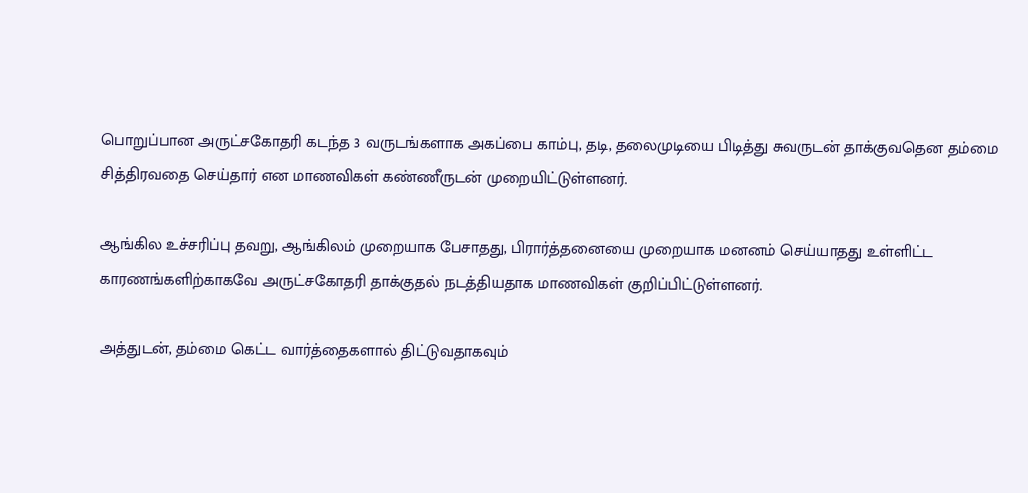பொறுப்பான அருட்சகோதரி கடந்த 3 வருடங்களாக அகப்பை காம்பு, தடி, தலைமுடியை பிடித்து சுவருடன் தாக்குவதென தம்மை சித்திரவதை செய்தார் என மாணவிகள் கண்ணீருடன் முறையிட்டுள்ளனர்.

ஆங்கில உச்சரிப்பு தவறு, ஆங்கிலம் முறையாக பேசாதது, பிரார்த்தனையை முறையாக மனனம் செய்யாதது உள்ளிட்ட காரணங்களிற்காகவே அருட்சகோதரி தாக்குதல் நடத்தியதாக மாணவிகள் குறிப்பிட்டுள்ளனர்.

அத்துடன், தம்மை கெட்ட வார்த்தைகளால் திட்டுவதாகவும்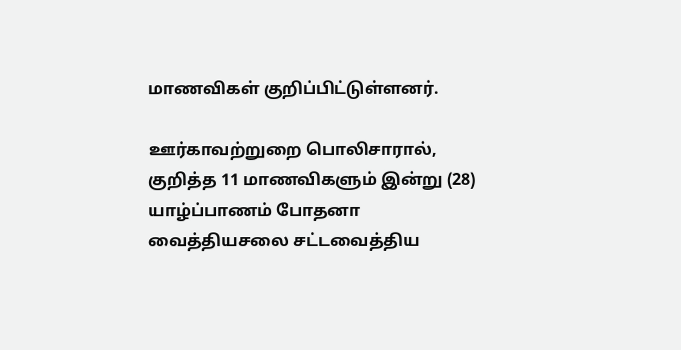மாணவிகள் குறிப்பிட்டுள்ளனர்.

ஊர்காவற்றுறை பொலிசாரால், குறித்த 11 மாணவிகளும் இன்று (28) யாழ்ப்பாணம் போதனா வைத்தியசலை சட்டவைத்திய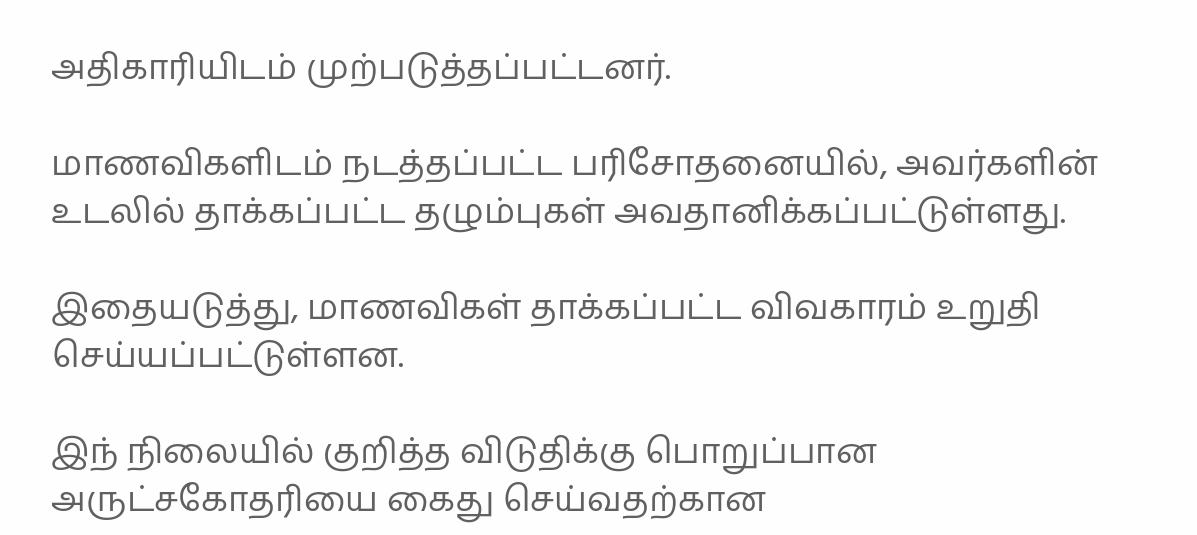அதிகாரியிடம் முற்படுத்தப்பட்டனர்.

மாணவிகளிடம் நடத்தப்பட்ட பரிசோதனையில், அவர்களின் உடலில் தாக்கப்பட்ட தழும்புகள் அவதானிக்கப்பட்டுள்ளது.

இதையடுத்து, மாணவிகள் தாக்கப்பட்ட விவகாரம் உறுதி செய்யப்பட்டுள்ளன.

இந் நிலையில் குறித்த விடுதிக்கு பொறுப்பான அருட்சகோதரியை கைது செய்வதற்கான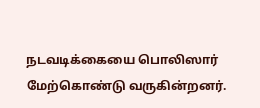நடவடிக்கையை பொலிஸார் மேற்கொண்டு வருகின்றனர்.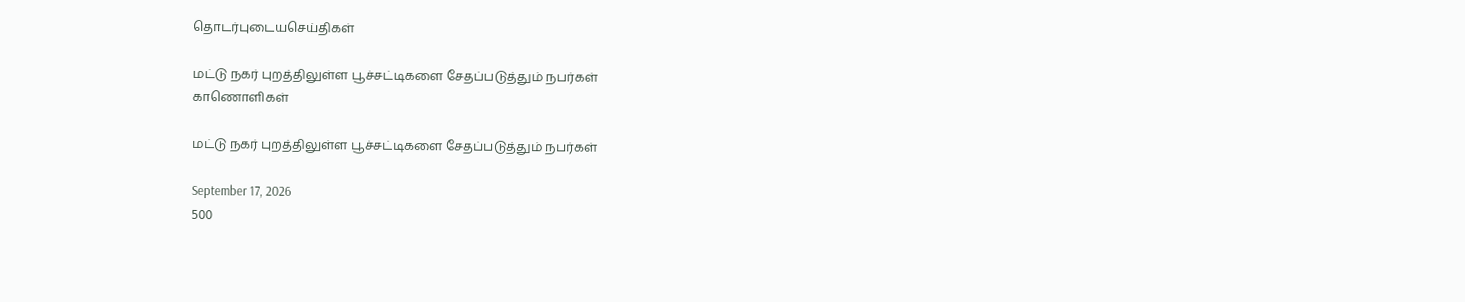தொடர்புடையசெய்திகள்

மட்டு நகர் புறத்திலுள்ள பூச்சட்டிகளை சேதப்படுத்தும் நபர்கள்
காணொளிகள்

மட்டு நகர் புறத்திலுள்ள பூச்சட்டிகளை சேதப்படுத்தும் நபர்கள்

September 17, 2026
500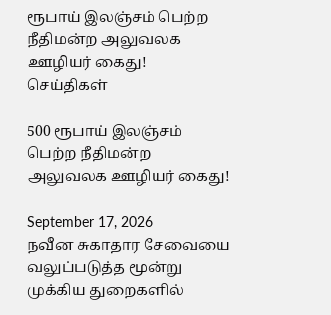ரூபாய் இலஞ்சம் பெற்ற நீதிமன்ற அலுவலக ஊழியர் கைது!
செய்திகள்

500 ரூபாய் இலஞ்சம் பெற்ற நீதிமன்ற அலுவலக ஊழியர் கைது!

September 17, 2026
நவீன சுகாதார சேவையை வலுப்படுத்த மூன்று முக்கிய துறைகளில்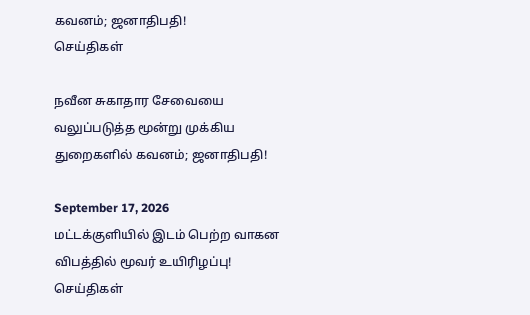கவனம்; ஜனாதிபதி!
செய்திகள்

நவீன சுகாதார சேவையை வலுப்படுத்த மூன்று முக்கிய துறைகளில் கவனம்; ஜனாதிபதி!

September 17, 2026
மட்டக்குளியில் இடம் பெற்ற வாகன விபத்தில் மூவர் உயிரிழப்பு!
செய்திகள்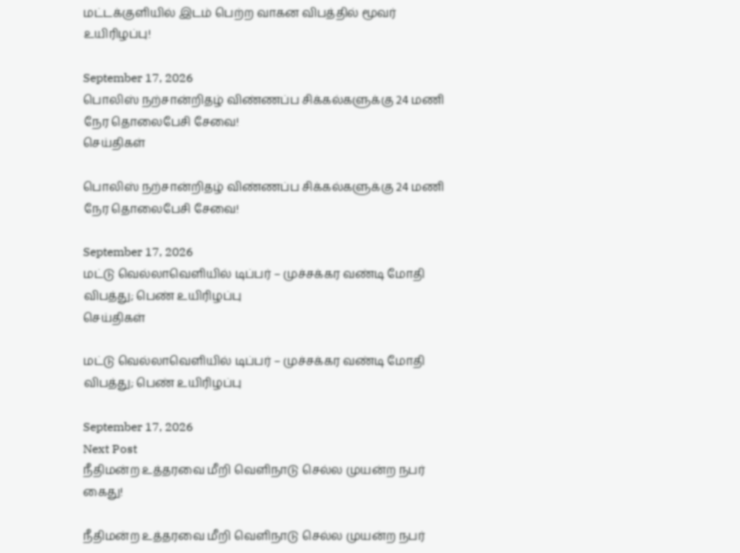மட்டக்குளியில் இடம் பெற்ற வாகன விபத்தில் மூவர் உயிரிழப்பு!

September 17, 2026
பொலிஸ் நற்சான்றிதழ் விண்ணப்ப சிக்கல்களுக்கு 24 மணி நேர தொலைபேசி சேவை!
செய்திகள்

பொலிஸ் நற்சான்றிதழ் விண்ணப்ப சிக்கல்களுக்கு 24 மணி நேர தொலைபேசி சேவை!

September 17, 2026
மட்டு வெல்லாவெளியில் டிப்பர் – முச்சக்கர வண்டி மோதி விபத்து; பெண் உயிரிழப்பு
செய்திகள்

மட்டு வெல்லாவெளியில் டிப்பர் – முச்சக்கர வண்டி மோதி விபத்து; பெண் உயிரிழப்பு

September 17, 2026
Next Post
நீதிமன்ற உத்தரவை மீறி வெளிநாடு செல்ல முயன்ற நபர் கைது!

நீதிமன்ற உத்தரவை மீறி வெளிநாடு செல்ல முயன்ற நபர்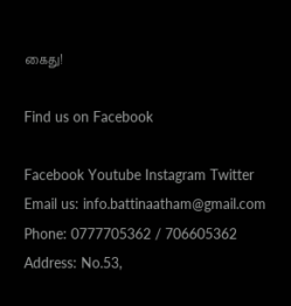கைது!

Find us on Facebook

Facebook Youtube Instagram Twitter
Email us: info.battinaatham@gmail.com
Phone: 0777705362 / 706605362
Address: No.53,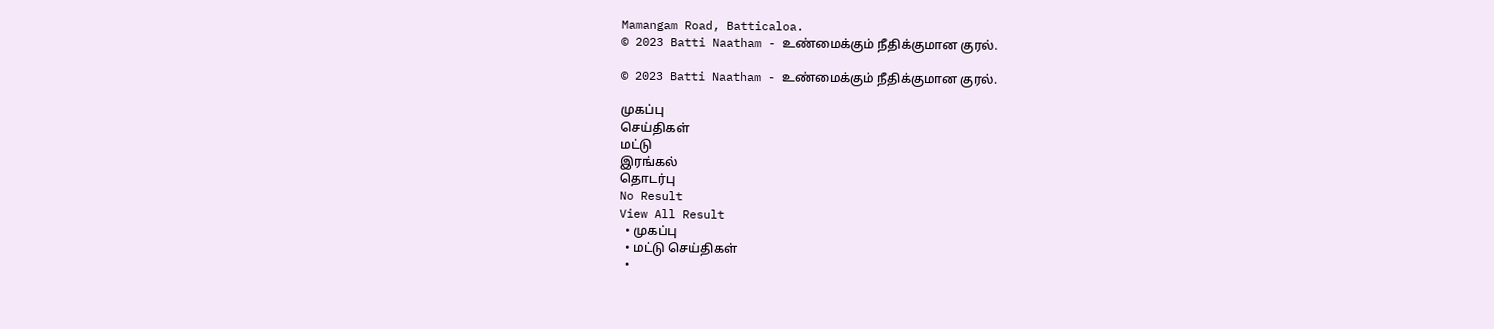Mamangam Road, Batticaloa.
© 2023 Batti Naatham - உண்மைக்கும் நீதிக்குமான குரல்.

© 2023 Batti Naatham - உண்மைக்கும் நீதிக்குமான குரல்.

முகப்பு
செய்திகள்
மட்டு
இரங்கல்
தொடர்பு
No Result
View All Result
  • முகப்பு
  • மட்டு செய்திகள்
  •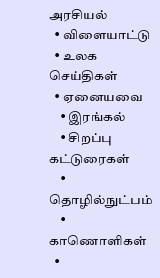அரசியல்
  • விளையாட்டு
  • உலக செய்திகள்
  • ஏனையவை
    • இரங்கல்
    • சிறப்பு கட்டுரைகள்
    • தொழில்நுட்பம்
    • காணொளிகள்
  •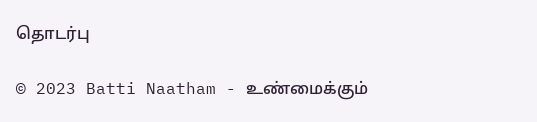தொடர்பு

© 2023 Batti Naatham - உண்மைக்கும்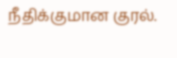நீதிக்குமான குரல்.